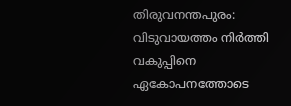തിരുവനന്തപുരം: വിടുവായത്തം നിർത്തി വകുപ്പിനെ ഏകോപനത്തോടെ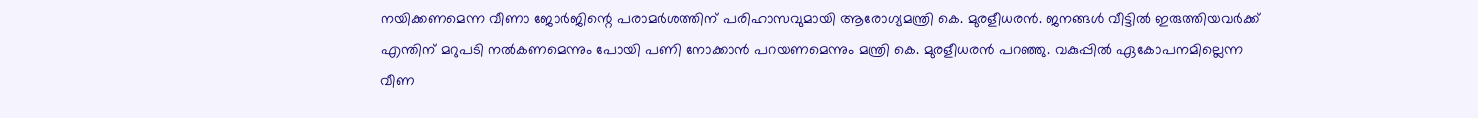നയിക്കണമെന്ന വീണാ ജോർജിന്റെ പരാമർശത്തിന് പരിഹാസവുമായി ആരോഗ്യമന്ത്രി കെ. മുരളീധരൻ. ജനങ്ങൾ വീട്ടിൽ ഇരുത്തിയവർക്ക് എന്തിന് മറുപടി നൽകണമെന്നും പോയി പണി നോക്കാൻ പറയണമെന്നും മന്ത്രി കെ. മുരളീധരൻ പറഞ്ഞു. വകുപ്പിൽ ഏകോപനമില്ലെന്ന വീണ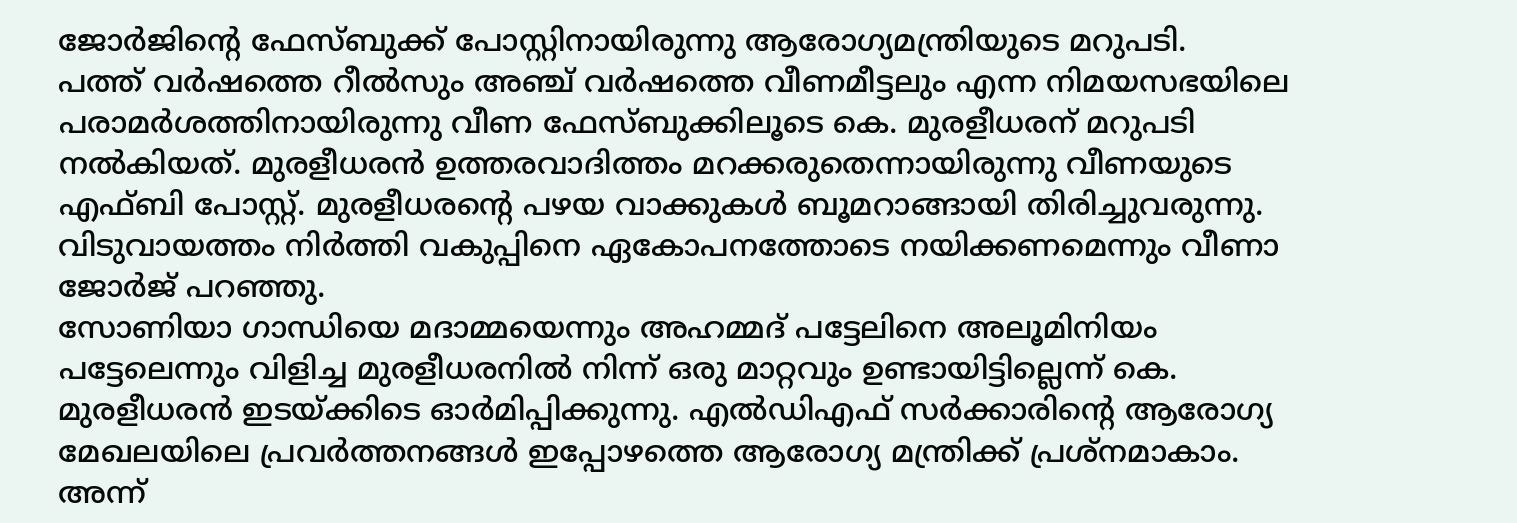ജോർജിന്റെ ഫേസ്ബുക്ക് പോസ്റ്റിനായിരുന്നു ആരോഗ്യമന്ത്രിയുടെ മറുപടി.
പത്ത് വർഷത്തെ റീൽസും അഞ്ച് വർഷത്തെ വീണമീട്ടലും എന്ന നിമയസഭയിലെ പരാമർശത്തിനായിരുന്നു വീണ ഫേസ്ബുക്കിലൂടെ കെ. മുരളീധരന് മറുപടി നൽകിയത്. മുരളീധരൻ ഉത്തരവാദിത്തം മറക്കരുതെന്നായിരുന്നു വീണയുടെ എഫ്ബി പോസ്റ്റ്. മുരളീധരൻ്റെ പഴയ വാക്കുകൾ ബൂമറാങ്ങായി തിരിച്ചുവരുന്നു. വിടുവായത്തം നിർത്തി വകുപ്പിനെ ഏകോപനത്തോടെ നയിക്കണമെന്നും വീണാ ജോർജ് പറഞ്ഞു.
സോണിയാ ഗാന്ധിയെ മദാമ്മയെന്നും അഹമ്മദ് പട്ടേലിനെ അലൂമിനിയം പട്ടേലെന്നും വിളിച്ച മുരളീധരനിൽ നിന്ന് ഒരു മാറ്റവും ഉണ്ടായിട്ടില്ലെന്ന് കെ. മുരളീധരൻ ഇടയ്ക്കിടെ ഓർമിപ്പിക്കുന്നു. എൽഡിഎഫ് സർക്കാരിന്റെ ആരോഗ്യ മേഖലയിലെ പ്രവർത്തനങ്ങൾ ഇപ്പോഴത്തെ ആരോഗ്യ മന്ത്രിക്ക് പ്രശ്നമാകാം. അന്ന്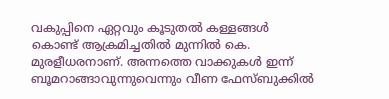വകുപ്പിനെ ഏറ്റവും കൂടുതൽ കള്ളങ്ങൾ കൊണ്ട് ആക്രമിച്ചതിൽ മുന്നിൽ കെ. മുരളീധരനാണ്. അന്നത്തെ വാക്കുകൾ ഇന്ന് ബൂമറാങ്ങാവുന്നുവെന്നും വീണ ഫേസ്ബുക്കിൽ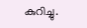കുറിച്ചു.